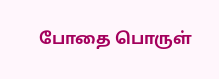போதை பொருள்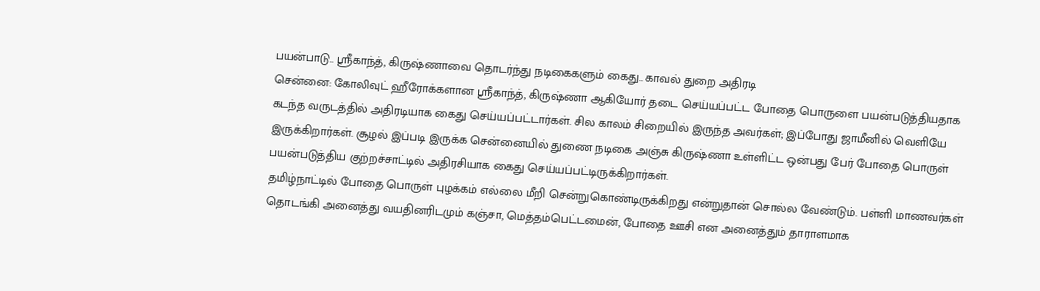பயன்பாடு.. ஸ்ரீகாந்த், கிருஷ்ணாவை தொடர்ந்து நடிகைகளும் கைது.. காவல் துறை அதிரடி
சென்னை: கோலிவுட் ஹீரோக்களான ஸ்ரீகாந்த், கிருஷ்ணா ஆகியோர் தடை செய்யப்பட்ட போதை பொருளை பயன்படுத்தியதாக கடந்த வருடத்தில் அதிரடியாக கைது செய்யப்பட்டார்கள். சில காலம் சிறையில் இருந்த அவர்கள்; இப்போது ஜாமீனில் வெளியே இருக்கிறார்கள். சூழல் இப்படி இருக்க சென்னையில் துணை நடிகை அஞ்சு கிருஷ்ணா உள்ளிட்ட ஒன்பது பேர் போதை பொருள் பயன்படுத்திய குற்றச்சாட்டில் அதிரசியாக கைது செய்யப்பட்டிருக்கிறார்கள்.
தமிழ்நாட்டில் போதை பொருள் புழக்கம் எல்லை மீறி சென்றுகொண்டிருக்கிறது என்றுதான் சொல்ல வேண்டும். பள்ளி மாணவர்கள் தொடங்கி அனைத்து வயதினரிடமும் கஞ்சா, மெத்தம்பெட்டமைன், போதை ஊசி என அனைத்தும் தாராளமாக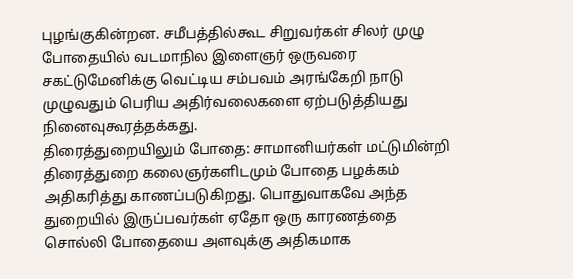புழங்குகின்றன. சமீபத்தில்கூட சிறுவர்கள் சிலர் முழு போதையில் வடமாநில இளைஞர் ஒருவரை சகட்டுமேனிக்கு வெட்டிய சம்பவம் அரங்கேறி நாடு முழுவதும் பெரிய அதிர்வலைகளை ஏற்படுத்தியது நினைவுகூரத்தக்கது.
திரைத்துறையிலும் போதை: சாமானியர்கள் மட்டுமின்றி திரைத்துறை கலைஞர்களிடமும் போதை பழக்கம் அதிகரித்து காணப்படுகிறது. பொதுவாகவே அந்த துறையில் இருப்பவர்கள் ஏதோ ஒரு காரணத்தை சொல்லி போதையை அளவுக்கு அதிகமாக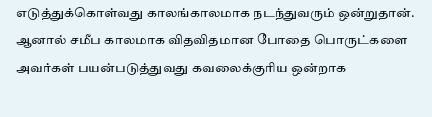எடுத்துக்கொள்வது காலங்காலமாக நடந்துவரும் ஒன்றுதான். ஆனால் சமீப காலமாக விதவிதமான போதை பொருட்களை அவர்கள் பயன்படுத்துவது கவலைக்குரிய ஒன்றாக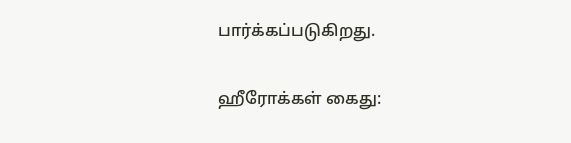பார்க்கப்படுகிறது.

ஹீரோக்கள் கைது: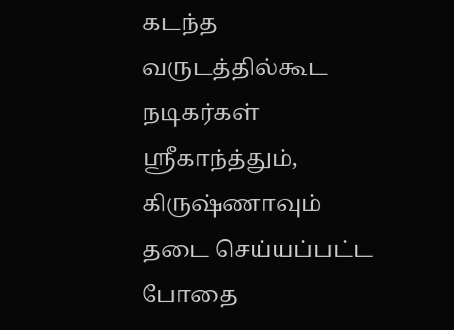கடந்த வருடத்தில்கூட நடிகர்கள் ஸ்ரீகாந்த்தும், கிருஷ்ணாவும் தடை செய்யப்பட்ட போதை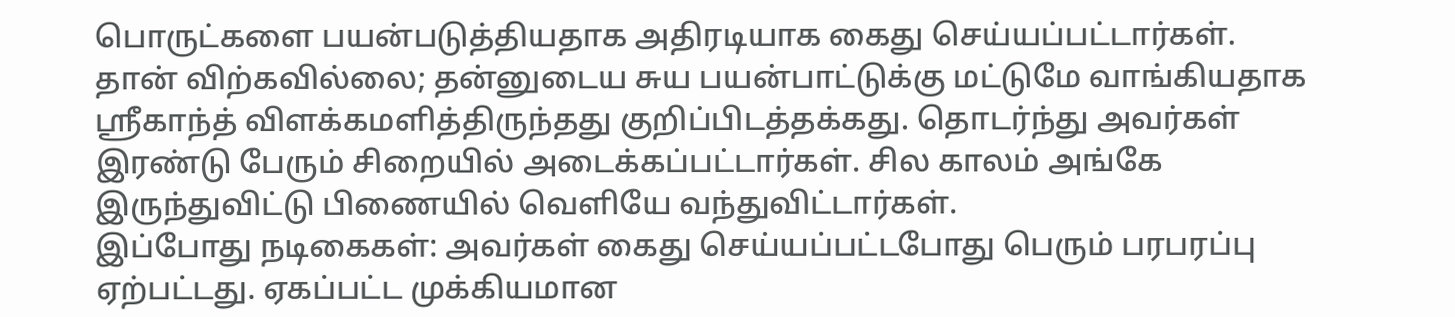பொருட்களை பயன்படுத்தியதாக அதிரடியாக கைது செய்யப்பட்டார்கள். தான் விற்கவில்லை; தன்னுடைய சுய பயன்பாட்டுக்கு மட்டுமே வாங்கியதாக ஸ்ரீகாந்த் விளக்கமளித்திருந்தது குறிப்பிடத்தக்கது. தொடர்ந்து அவர்கள் இரண்டு பேரும் சிறையில் அடைக்கப்பட்டார்கள். சில காலம் அங்கே இருந்துவிட்டு பிணையில் வெளியே வந்துவிட்டார்கள்.
இப்போது நடிகைகள்: அவர்கள் கைது செய்யப்பட்டபோது பெரும் பரபரப்பு ஏற்பட்டது. ஏகப்பட்ட முக்கியமான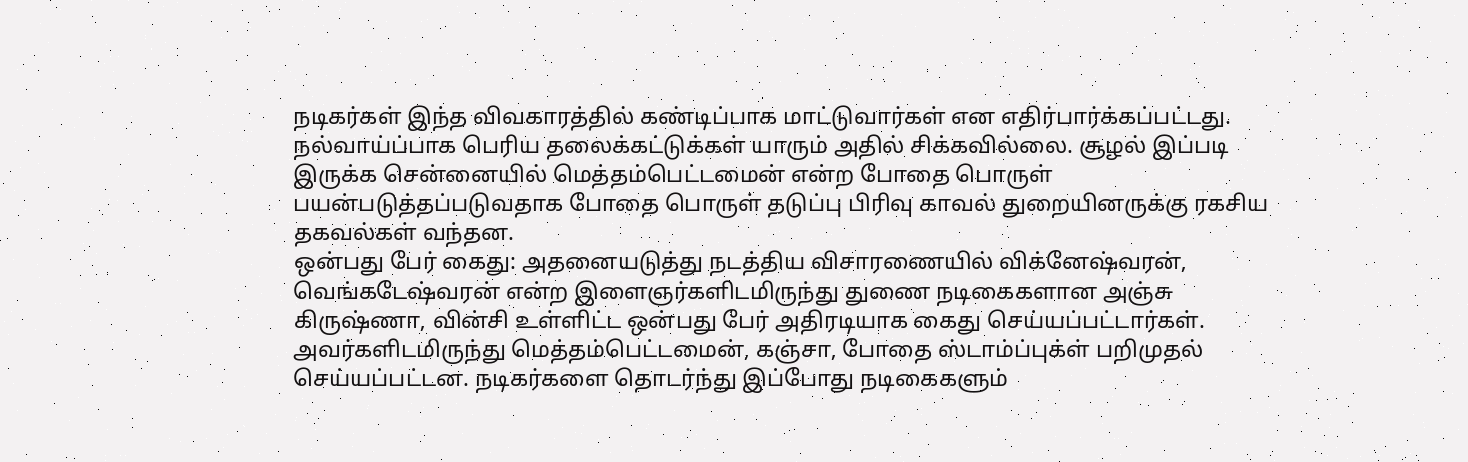நடிகர்கள் இந்த விவகாரத்தில் கண்டிப்பாக மாட்டுவார்கள் என எதிர்பார்க்கப்பட்டது. நல்வாய்ப்பாக பெரிய தலைக்கட்டுக்கள் யாரும் அதில் சிக்கவில்லை. சூழல் இப்படி இருக்க சென்னையில் மெத்தம்பெட்டமைன் என்ற போதை பொருள் பயன்படுத்தப்படுவதாக போதை பொருள் தடுப்பு பிரிவு காவல் துறையினருக்கு ரகசிய தகவல்கள் வந்தன.
ஒன்பது பேர் கைது: அதனையடுத்து நடத்திய விசாரணையில் விக்னேஷ்வரன், வெங்கடேஷ்வரன் என்ற இளைஞர்களிடமிருந்து துணை நடிகைகளான அஞ்சு கிருஷ்ணா, வின்சி உள்ளிட்ட ஒன்பது பேர் அதிரடியாக கைது செய்யப்பட்டார்கள். அவர்களிடமிருந்து மெத்தம்பெட்டமைன், கஞ்சா, போதை ஸ்டாம்ப்புக்ள் பறிமுதல் செய்யப்பட்டன. நடிகர்களை தொடர்ந்து இப்போது நடிகைகளும்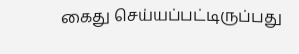கைது செய்யப்பட்டிருப்பது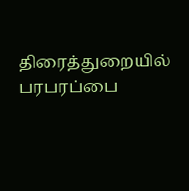திரைத்துறையில் பரபரப்பை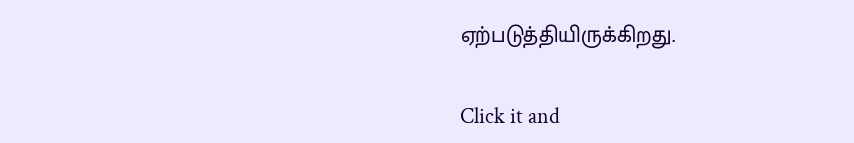ஏற்படுத்தியிருக்கிறது.


Click it and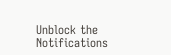Unblock the Notifications